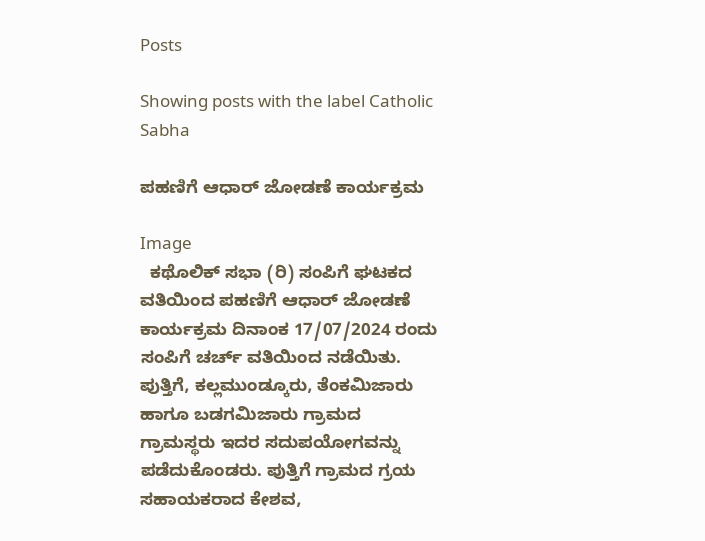Posts

Showing posts with the label Catholic Sabha

ಪಹಣಿಗೆ ಆಧಾರ್ ಜೋಡಣೆ ಕಾರ್ಯಕ್ರಮ

Image
  ಕಥೊಲಿಕ್ ಸಭಾ (ರಿ) ಸಂಪಿಗೆ ಘಟಕದ ವತಿಯಿಂದ ಪಹಣಿಗೆ ಆಧಾರ್ ಜೋಡಣೆ ಕಾರ್ಯಕ್ರಮ ದಿನಾಂಕ 17/07/2024 ರಂದು ಸಂಪಿಗೆ ಚರ್ಚ್ ವತಿಯಿಂದ ನಡೆಯಿತು. ಪುತ್ತಿಗೆ, ಕಲ್ಲಮುಂಡ್ಕೂರು, ತೆಂಕಮಿಜಾರು ಹಾಗೂ ಬಡಗಮಿಜಾರು ಗ್ರಾಮದ ಗ್ರಾಮಸ್ಥರು ಇದರ ಸದುಪಯೋಗವನ್ನು ಪಡೆದುಕೊಂಡರು. ಪುತ್ತಿಗೆ ಗ್ರಾಮದ ಗ್ರಯ ಸಹಾಯಕರಾದ ಕೇಶವ,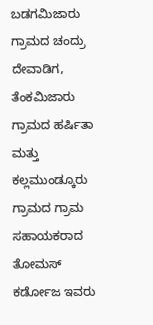ಬಡಗಮಿಜಾರು ಗ್ರಾಮದ ಚಂದ್ರು ದೇವಾಡಿಗ, ತೆಂಕಮಿಜಾರು ಗ್ರಾಮದ ಹರ್ಷಿತಾ ಮತ್ತು ಕಲ್ಲಮುಂಡ್ಕೂರು ಗ್ರಾಮದ ಗ್ರಾಮ ಸಹಾಯಕರಾದ ತೋಮಸ್ ಕರ್ಡೋಜ ಇವರು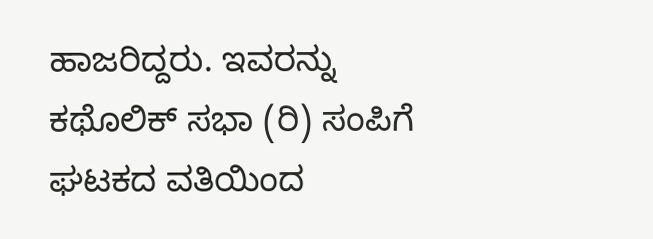ಹಾಜರಿದ್ದರು. ಇವರನ್ನು ಕಥೊಲಿಕ್ ಸಭಾ (ರಿ) ಸಂಪಿಗೆ ಘಟಕದ ವತಿಯಿಂದ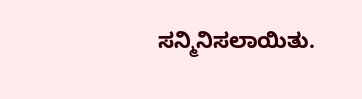ಸನ್ಮಿನಿಸಲಾಯಿತು.